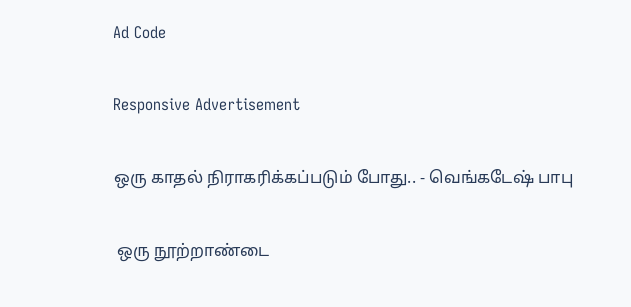Ad Code

Responsive Advertisement

ஒரு காதல் நிராகரிக்கப்படும் போது.. - வெங்கடேஷ் பாபு

 ஒரு நூற்றாண்டை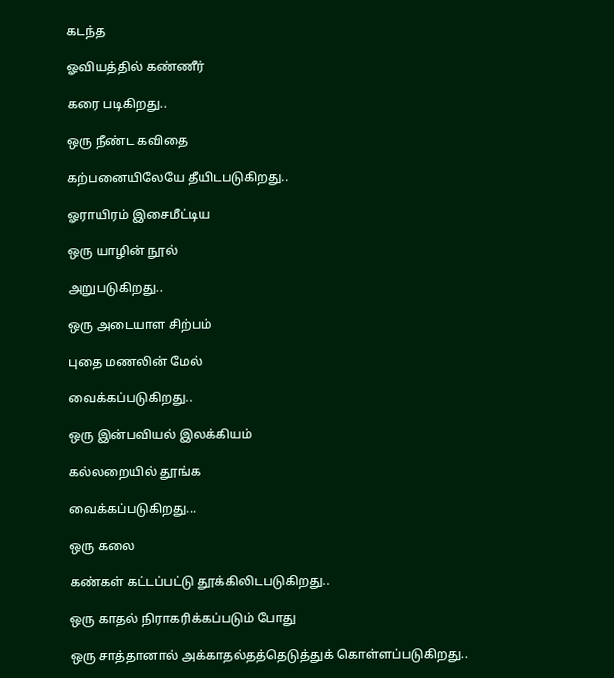கடந்த

ஓவியத்தில் கண்ணீர்

கரை படிகிறது..

ஒரு நீண்ட கவிதை

கற்பனையிலேயே தீயிடபடுகிறது..

ஓராயிரம் இசைமீட்டிய

ஒரு யாழின் நூல்

அறுபடுகிறது..

ஒரு அடையாள சிற்பம்

புதை மணலின் மேல்

வைக்கப்படுகிறது..

ஒரு இன்பவியல் இலக்கியம்

கல்லறையில் தூங்க

வைக்கப்படுகிறது...

ஒரு கலை

கண்கள் கட்டப்பட்டு தூக்கிலிடபடுகிறது..

ஒரு காதல் நிராகரிக்கப்படும் போது

ஒரு சாத்தானால் அக்காதல்தத்தெடுத்துக் கொள்ளப்படுகிறது..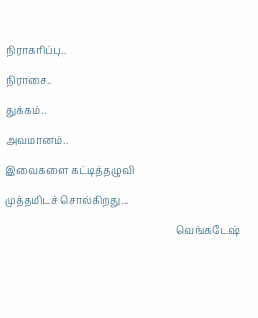நிராகரிப்பு..

நிராசை..

துக்கம்..

அவமானம்..

இவைகளை கட்டித்தழுவி

முத்தமிடச் சொல்கிறது...

                                                                    வெங்கடேஷ்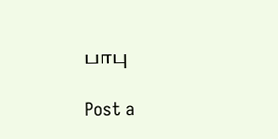பாபு

Post a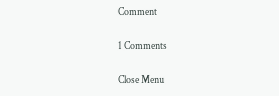Comment

1 Comments

Close Menu